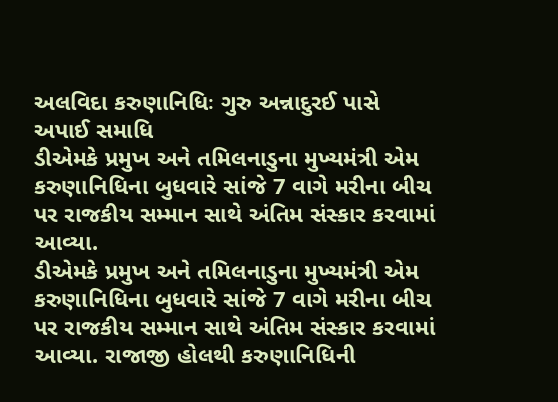અલવિદા કરુણાનિધિઃ ગુરુ અન્નાદુરઈ પાસે અપાઈ સમાધિ
ડીએમકે પ્રમુખ અને તમિલનાડુના મુખ્યમંત્રી એમ કરુણાનિધિના બુધવારે સાંજે 7 વાગે મરીના બીચ પર રાજકીય સમ્માન સાથે અંતિમ સંસ્કાર કરવામાં આવ્યા.
ડીએમકે પ્રમુખ અને તમિલનાડુના મુખ્યમંત્રી એમ કરુણાનિધિના બુધવારે સાંજે 7 વાગે મરીના બીચ પર રાજકીય સમ્માન સાથે અંતિમ સંસ્કાર કરવામાં આવ્યા. રાજાજી હોલથી કરુણાનિધિની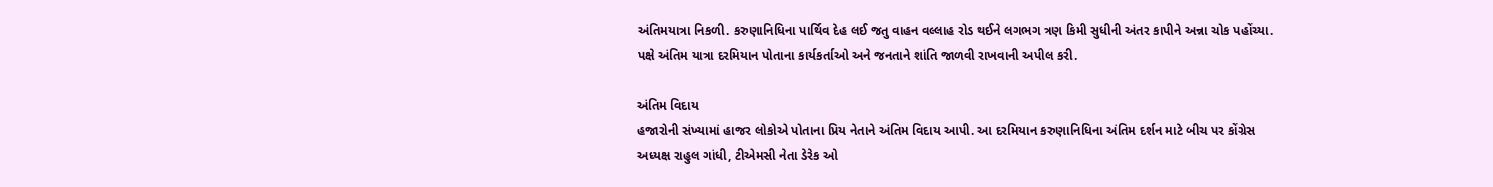અંતિમયાત્રા નિકળી. કરુણાનિધિના પાર્થિવ દેહ લઈ જતુ વાહન વલ્લાહ રોડ થઈને લગભગ ત્રણ કિમી સુધીની અંતર કાપીને અન્ના ચોક પહોંચ્યા. પક્ષે અંતિમ યાત્રા દરમિયાન પોતાના કાર્યકર્તાઓ અને જનતાને શાંતિ જાળવી રાખવાની અપીલ કરી.

અંતિમ વિદાય
હજારોની સંખ્યામાં હાજર લોકોએ પોતાના પ્રિય નેતાને અંતિમ વિદાય આપી. આ દરમિયાન કરુણાનિધિના અંતિમ દર્શન માટે બીચ પર કોંગ્રેસ અધ્યક્ષ રાહુલ ગાંધી, ટીએમસી નેતા ડેરેક ઓ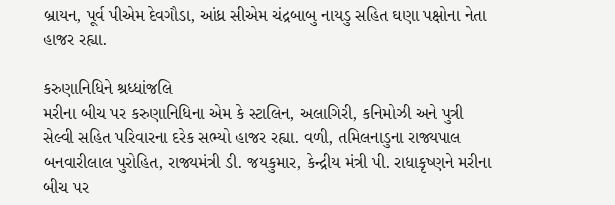બ્રાયન, પૂર્વ પીએમ દેવગૌડા, આંધ્ર સીએમ ચંદ્રબાબુ નાયડુ સહિત ઘણા પક્ષોના નેતા હાજર રહ્યા.

કરુણાનિધિને શ્રધ્ધાંજલિ
મરીના બીચ પર કરુણાનિધિના એમ કે સ્ટાલિન, અલાગિરી, કનિમોઝી અને પુત્રી સેલ્વી સહિત પરિવારના દરેક સભ્યો હાજર રહ્યા. વળી, તમિલનાડુના રાજ્યપાલ બનવારીલાલ પુરોહિત, રાજ્યમંત્રી ડી. જયકુમાર, કેન્દ્રીય મંત્રી પી. રાધાકૃષ્ણને મરીના બીચ પર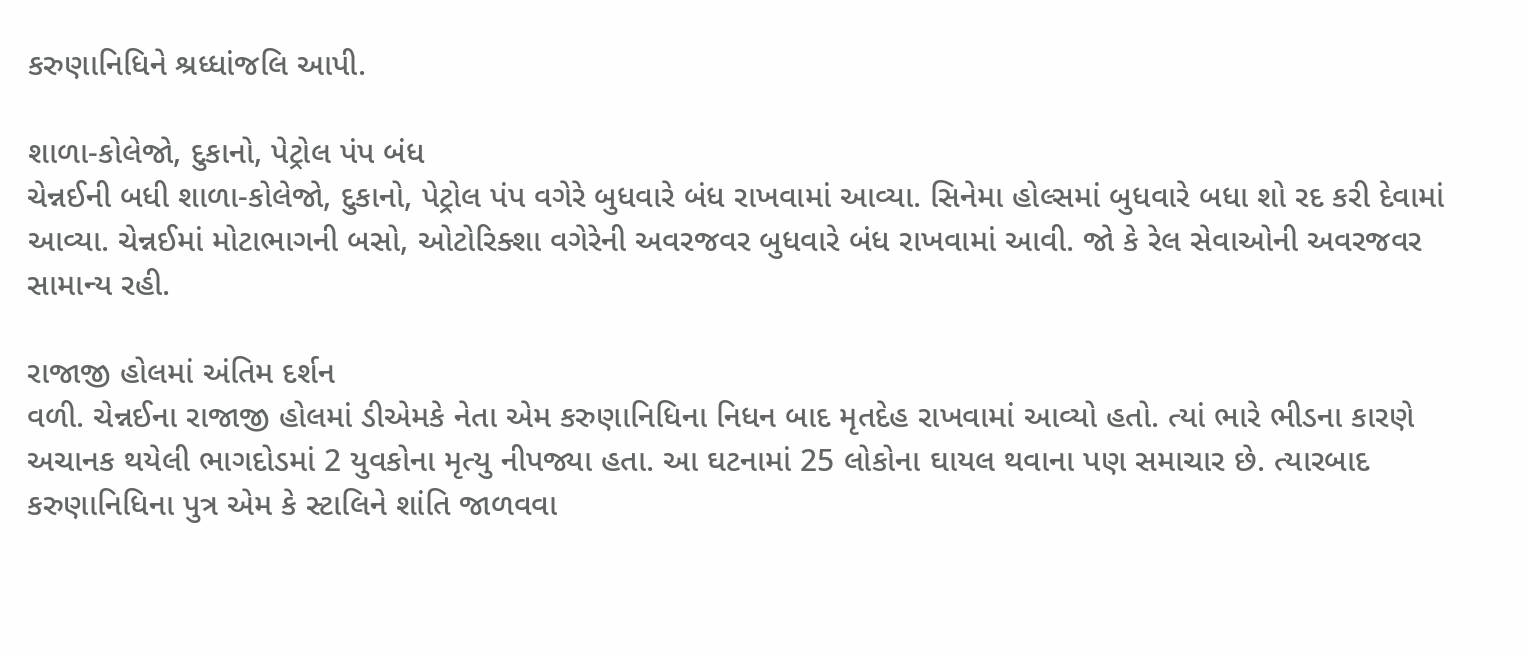કરુણાનિધિને શ્રધ્ધાંજલિ આપી.

શાળા-કોલેજો, દુકાનો, પેટ્રોલ પંપ બંધ
ચેન્નઈની બધી શાળા-કોલેજો, દુકાનો, પેટ્રોલ પંપ વગેરે બુધવારે બંધ રાખવામાં આવ્યા. સિનેમા હોલ્સમાં બુધવારે બધા શો રદ કરી દેવામાં આવ્યા. ચેન્નઈમાં મોટાભાગની બસો, ઓટોરિક્શા વગેરેની અવરજવર બુધવારે બંધ રાખવામાં આવી. જો કે રેલ સેવાઓની અવરજવર સામાન્ય રહી.

રાજાજી હોલમાં અંતિમ દર્શન
વળી. ચેન્નઈના રાજાજી હોલમાં ડીએમકે નેતા એમ કરુણાનિધિના નિધન બાદ મૃતદેહ રાખવામાં આવ્યો હતો. ત્યાં ભારે ભીડના કારણે અચાનક થયેલી ભાગદોડમાં 2 યુવકોના મૃત્યુ નીપજ્યા હતા. આ ઘટનામાં 25 લોકોના ઘાયલ થવાના પણ સમાચાર છે. ત્યારબાદ કરુણાનિધિના પુત્ર એમ કે સ્ટાલિને શાંતિ જાળવવા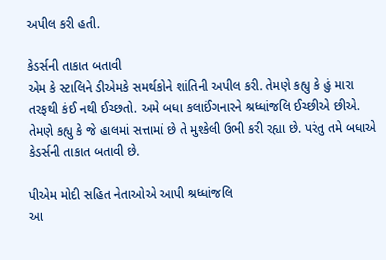અપીલ કરી હતી.

કેડર્સની તાકાત બતાવી
એમ કે સ્ટાલિને ડીએમકે સમર્થકોને શાંતિની અપીલ કરી. તેમણે કહ્યુ કે હું મારા તરફથી કંઈ નથી ઈચ્છતો. અમે બધા કલાઈંગનારને શ્રધ્ધાંજલિ ઈચ્છીએ છીએ. તેમણે કહ્યુ કે જે હાલમાં સત્તામાં છે તે મુશ્કેલી ઉભી કરી રહ્યા છે. પરંતુ તમે બધાએ કેડર્સની તાકાત બતાવી છે.

પીએમ મોદી સહિત નેતાઓએ આપી શ્રધ્ધાંજલિ
આ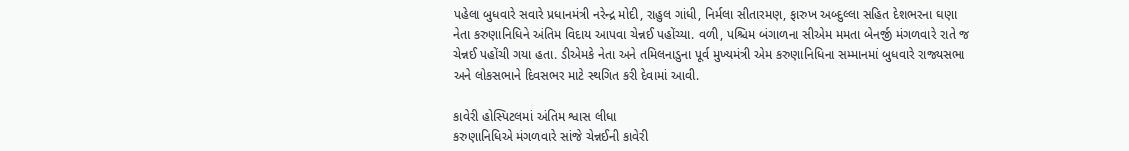પહેલા બુધવારે સવારે પ્રધાનમંત્રી નરેન્દ્ર મોદી, રાહુલ ગાંધી, નિર્મલા સીતારમણ, ફારુખ અબ્દુલ્લા સહિત દેશભરના ઘણા નેતા કરુણાનિધિને અંતિમ વિદાય આપવા ચેન્નઈ પહોંચ્યા. વળી, પશ્ચિમ બંગાળના સીએમ મમતા બેનર્જી મંગળવારે રાતે જ ચેન્નઈ પહોંચી ગયા હતા. ડીએમકે નેતા અને તમિલનાડુના પૂર્વ મુખ્યમંત્રી એમ કરુણાનિધિના સમ્માનમાં બુધવારે રાજ્યસભા અને લોકસભાને દિવસભર માટે સ્થગિત કરી દેવામાં આવી.

કાવેરી હોસ્પિટલમાં અંતિમ શ્વાસ લીધા
કરુણાનિધિએ મંગળવારે સાંજે ચેન્નઈની કાવેરી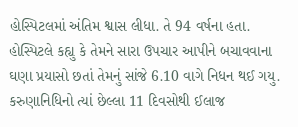હોસ્પિટલમાં અંતિમ શ્વાસ લીધા. તે 94 વર્ષના હતા. હોસ્પિટલે કહ્યુ કે તેમને સારા ઉપચાર આપીને બચાવવાના ઘણા પ્રયાસો છતાં તેમનું સાંજે 6.10 વાગે નિધન થઈ ગયુ. કરુણાનિધિનો ત્યાં છેલ્લા 11 દિવસોથી ઈલાજ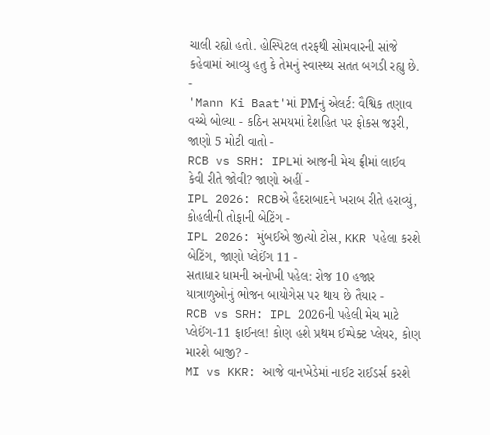ચાલી રહ્યો હતો. હોસ્પિટલ તરફથી સોમવારની સાંજે કહેવામાં આવ્યુ હતુ કે તેમનું સ્વાસ્થ્ય સતત બગડી રહ્યુ છે.
-
'Mann Ki Baat'માં PMનું એલર્ટ: વૈશ્વિક તણાવ વચ્ચે બોલ્યા - કઠિન સમયમાં દેશહિત પર ફોકસ જરૂરી, જાણો 5 મોટી વાતો -
RCB vs SRH: IPLમાં આજની મેચ ફ્રીમાં લાઈવ કેવી રીતે જોવી? જાણો અહીં -
IPL 2026: RCBએ હૈદરાબાદને ખરાબ રીતે હરાવ્યું, કોહલીની તોફાની બેટિંગ -
IPL 2026: મુંબઈએ જીત્યો ટોસ, KKR પહેલા કરશે બેટિંગ, જાણો પ્લેઈંગ 11 -
સતાધાર ધામની અનોખી પહેલ: રોજ 10 હજાર યાત્રાળુઓનું ભોજન બાયોગેસ પર થાય છે તૈયાર -
RCB vs SRH: IPL 2026ની પહેલી મેચ માટે પ્લેઈંગ-11 ફાઈનલ! કોણ હશે પ્રથમ ઈમ્પેક્ટ પ્લેયર, કોણ મારશે બાજી? -
MI vs KKR: આજે વાનખેડેમાં નાઈટ રાઈડર્સ કરશે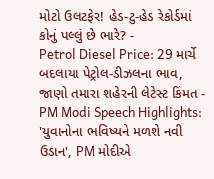મોટો ઉલટફેર! હેડ-ટુ-હેડ રેકોર્ડમાં કોનું પલ્લું છે ભારે? -
Petrol Diesel Price: 29 માર્ચે બદલાયા પેટ્રોલ-ડીઝલના ભાવ, જાણો તમારા શહેરની લેટેસ્ટ કિંમત -
PM Modi Speech Highlights: 'યુવાનોના ભવિષ્યને મળશે નવી ઉડાન', PM મોદીએ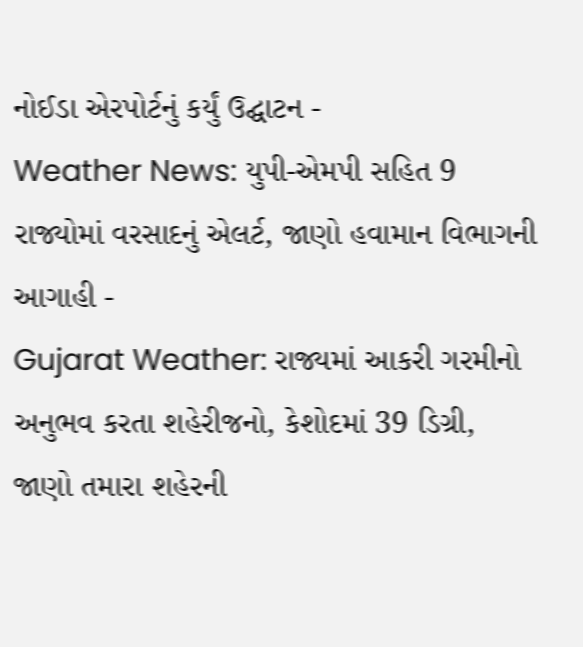નોઈડા એરપોર્ટનું કર્યું ઉદ્ઘાટન -
Weather News: યુપી-એમપી સહિત 9 રાજ્યોમાં વરસાદનું એલર્ટ, જાણો હવામાન વિભાગની આગાહી -
Gujarat Weather: રાજ્યમાં આકરી ગરમીનો અનુભવ કરતા શહેરીજનો, કેશોદમાં 39 ડિગ્રી, જાણો તમારા શહેરની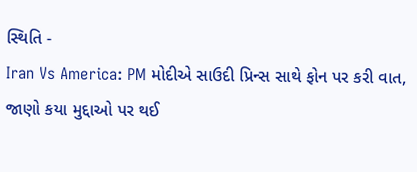સ્થિતિ -
Iran Vs America: PM મોદીએ સાઉદી પ્રિન્સ સાથે ફોન પર કરી વાત, જાણો કયા મુદ્દાઓ પર થઈ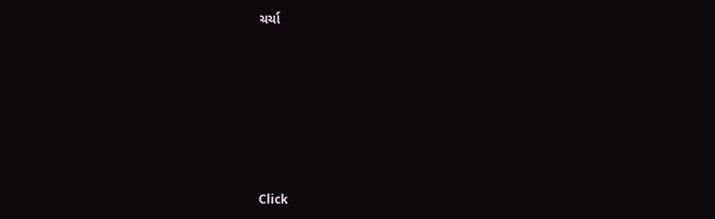ચર્ચા








Click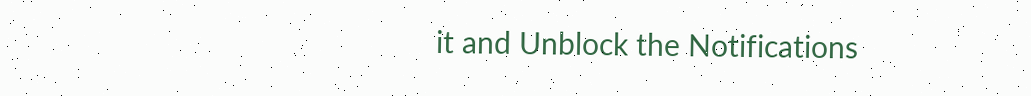it and Unblock the Notifications